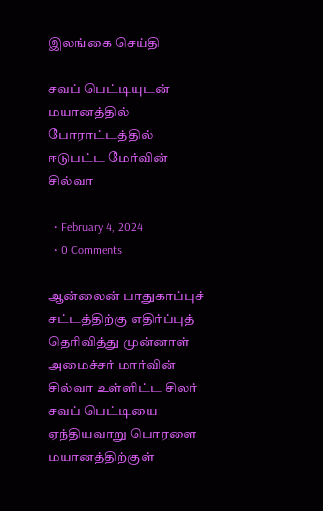இலங்கை செய்தி

சவப் பெட்டியுடன் மயானத்தில் போராட்டத்தில் ஈடுபட்ட மேர்வின் சில்வா

  • February 4, 2024
  • 0 Comments

ஆன்லைன் பாதுகாப்புச் சட்டத்திற்கு எதிர்ப்புத் தெரிவித்து முன்னாள் அமைச்சர் மார்வின் சில்வா உள்ளிட்ட சிலர் சவப் பெட்டியை ஏந்தியவாறு பொரளை மயானத்திற்குள்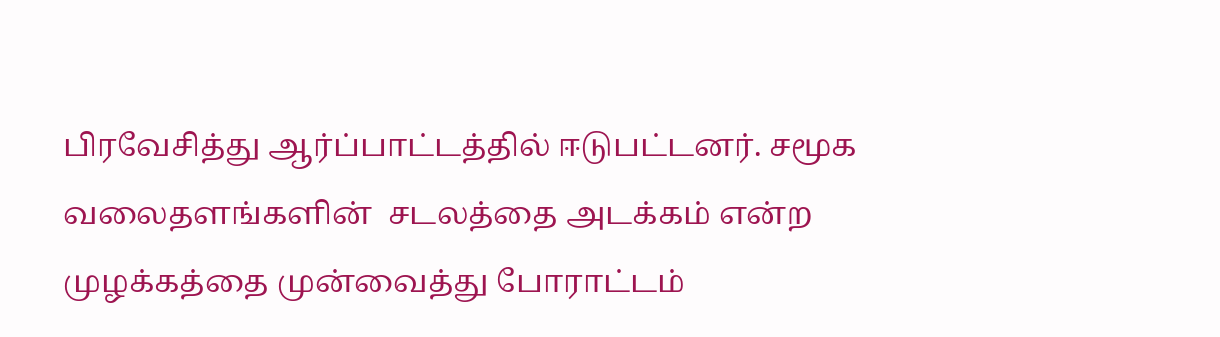பிரவேசித்து ஆர்ப்பாட்டத்தில் ஈடுபட்டனர். சமூக வலைதளங்களின்  சடலத்தை அடக்கம் என்ற முழக்கத்தை முன்வைத்து போராட்டம்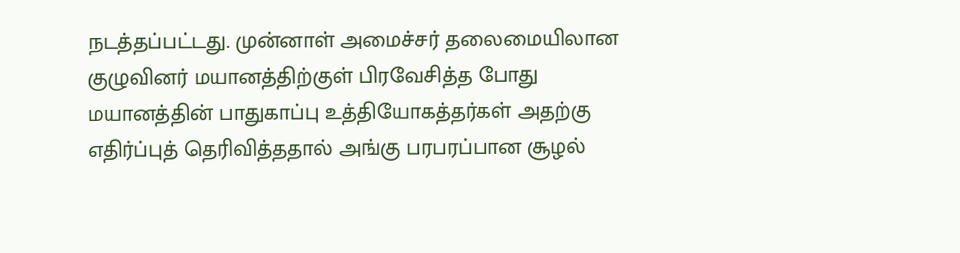நடத்தப்பட்டது. முன்னாள் அமைச்சர் தலைமையிலான குழுவினர் மயானத்திற்குள் பிரவேசித்த போது மயானத்தின் பாதுகாப்பு உத்தியோகத்தர்கள் அதற்கு எதிர்ப்புத் தெரிவித்ததால் அங்கு பரபரப்பான சூழல்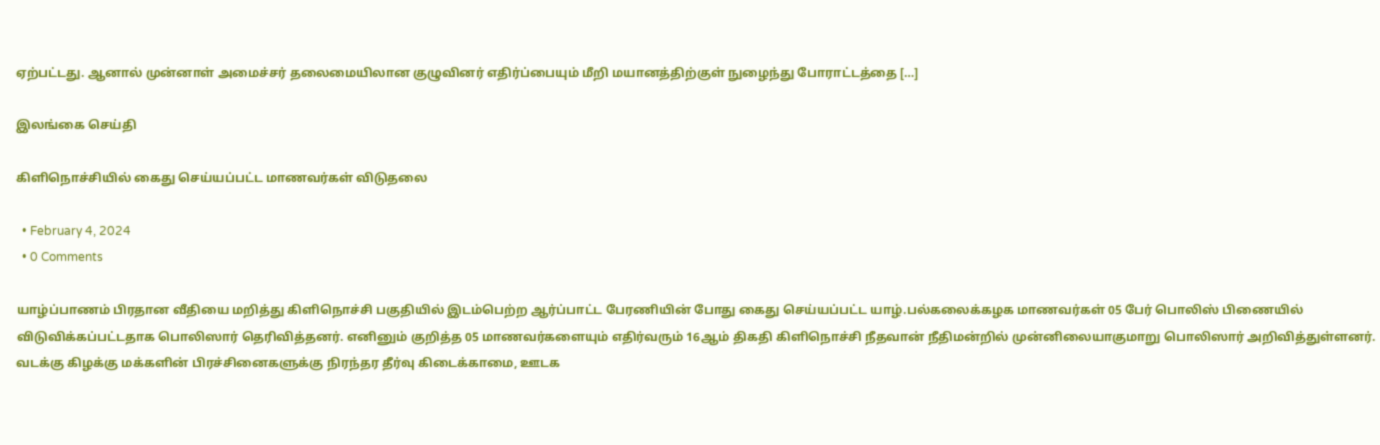ஏற்பட்டது. ஆனால் முன்னாள் அமைச்சர் தலைமையிலான குழுவினர் எதிர்ப்பையும் மீறி மயானத்திற்குள் நுழைந்து போராட்டத்தை […]

இலங்கை செய்தி

கிளிநொச்சியில் கைது செய்யப்பட்ட மாணவர்கள் விடுதலை

  • February 4, 2024
  • 0 Comments

யாழ்ப்பாணம் பிரதான வீதியை மறித்து கிளிநொச்சி பகுதியில் இடம்பெற்ற ஆர்ப்பாட்ட பேரணியின் போது கைது செய்யப்பட்ட யாழ்.பல்கலைக்கழக மாணவர்கள் 05 பேர் பொலிஸ் பிணையில் விடுவிக்கப்பட்டதாக பொலிஸார் தெரிவித்தனர். எனினும் குறித்த 05 மாணவர்களையும் எதிர்வரும் 16ஆம் திகதி கிளிநொச்சி நீதவான் நீதிமன்றில் முன்னிலையாகுமாறு பொலிஸார் அறிவித்துள்ளனர். வடக்கு கிழக்கு மக்களின் பிரச்சினைகளுக்கு நிரந்தர தீர்வு கிடைக்காமை, ஊடக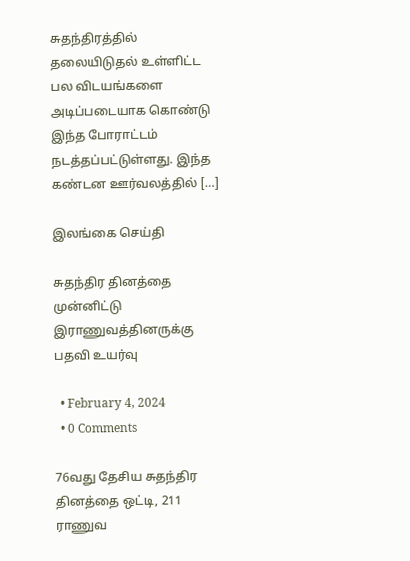சுதந்திரத்தில் தலையிடுதல் உள்ளிட்ட பல விடயங்களை அடிப்படையாக கொண்டு இந்த போராட்டம் நடத்தப்பட்டுள்ளது. இந்த கண்டன ஊர்வலத்தில் […]

இலங்கை செய்தி

சுதந்திர தினத்தை முன்னிட்டு இராணுவத்தினருக்கு பதவி உயர்வு

  • February 4, 2024
  • 0 Comments

76வது தேசிய சுதந்திர தினத்தை ஒட்டி, 211 ராணுவ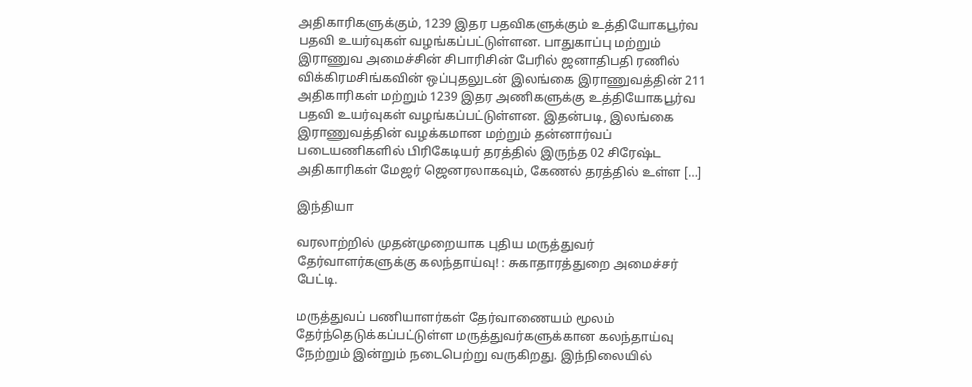அதிகாரிகளுக்கும், 1239 இதர பதவிகளுக்கும் உத்தியோகபூர்வ பதவி உயர்வுகள் வழங்கப்பட்டுள்ளன. பாதுகாப்பு மற்றும் இராணுவ அமைச்சின் சிபாரிசின் பேரில் ஜனாதிபதி ரணில் விக்கிரமசிங்கவின் ஒப்புதலுடன் இலங்கை இராணுவத்தின் 211 அதிகாரிகள் மற்றும் 1239 இதர அணிகளுக்கு உத்தியோகபூர்வ பதவி உயர்வுகள் வழங்கப்பட்டுள்ளன. இதன்படி, இலங்கை இராணுவத்தின் வழக்கமான மற்றும் தன்னார்வப் படையணிகளில் பிரிகேடியர் தரத்தில் இருந்த 02 சிரேஷ்ட அதிகாரிகள் மேஜர் ஜெனரலாகவும், கேணல் தரத்தில் உள்ள […]

இந்தியா

வரலாற்றில் முதன்முறையாக புதிய மருத்துவர் தேர்வாளர்களுக்கு கலந்தாய்வு! : சுகாதாரத்துறை அமைச்சர் பேட்டி.

மருத்துவப் பணியாளர்கள் தேர்வாணையம் மூலம் தேர்ந்தெடுக்கப்பட்டுள்ள மருத்துவர்களுக்கான கலந்தாய்வு நேற்றும் இன்றும் நடைபெற்று வருகிறது. இந்நிலையில்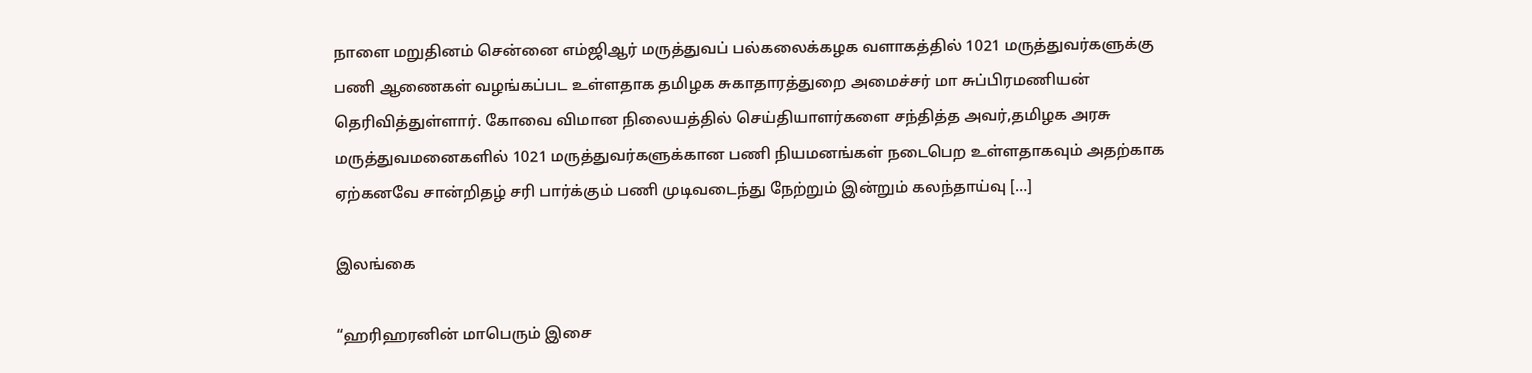நாளை மறுதினம் சென்னை எம்ஜிஆர் மருத்துவப் பல்கலைக்கழக வளாகத்தில் 1021 மருத்துவர்களுக்கு பணி ஆணைகள் வழங்கப்பட உள்ளதாக தமிழக சுகாதாரத்துறை அமைச்சர் மா சுப்பிரமணியன் தெரிவித்துள்ளார். கோவை விமான நிலையத்தில் செய்தியாளர்களை சந்தித்த அவர்,தமிழக அரசு மருத்துவமனைகளில் 1021 மருத்துவர்களுக்கான பணி நியமனங்கள் நடைபெற உள்ளதாகவும் அதற்காக ஏற்கனவே சான்றிதழ் சரி பார்க்கும் பணி முடிவடைந்து நேற்றும் இன்றும் கலந்தாய்வு […]

இலங்கை

“ஹரிஹரனின் மாபெரும் இசை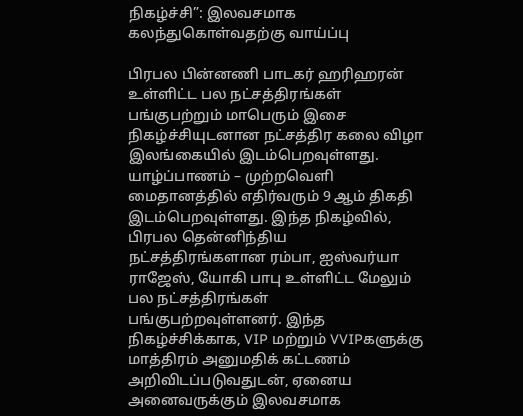நிகழ்ச்சி”: இலவசமாக கலந்துகொள்வதற்கு வாய்ப்பு

பிரபல பின்னணி பாடகர் ஹரிஹரன் உள்ளிட்ட பல நட்சத்திரங்கள் பங்குபற்றும் மாபெரும் இசை நிகழ்ச்சியுடனான நட்சத்திர கலை விழா இலங்கையில் இடம்பெறவுள்ளது. யாழ்ப்பாணம் – முற்றவெளி மைதானத்தில் எதிர்வரும் 9 ஆம் திகதி இடம்பெறவுள்ளது. இந்த நிகழ்வில், பிரபல தென்னிந்திய நட்சத்திரங்களான ரம்பா, ஐஸ்வர்யா ராஜேஸ், யோகி பாபு உள்ளிட்ட மேலும் பல நட்சத்திரங்கள் பங்குபற்றவுள்ளனர். இந்த நிகழ்ச்சிக்காக, VIP மற்றும் VVIPகளுக்கு மாத்திரம் அனுமதிக் கட்டணம் அறிவிடப்படுவதுடன், ஏனைய அனைவருக்கும் இலவசமாக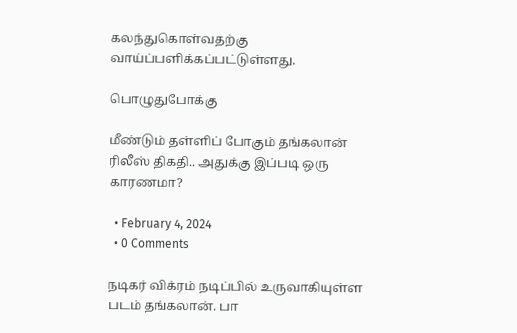கலந்துகொள்வதற்கு வாய்ப்பளிக்கப்பட்டுள்ளது.

பொழுதுபோக்கு

மீண்டும் தள்ளிப் போகும் தங்கலான் ரிலீஸ் திகதி.. அதுக்கு இப்படி ஒரு காரணமா?

  • February 4, 2024
  • 0 Comments

நடிகர் விக்ரம் நடிப்பில் உருவாகியுள்ள படம் தங்கலான். பா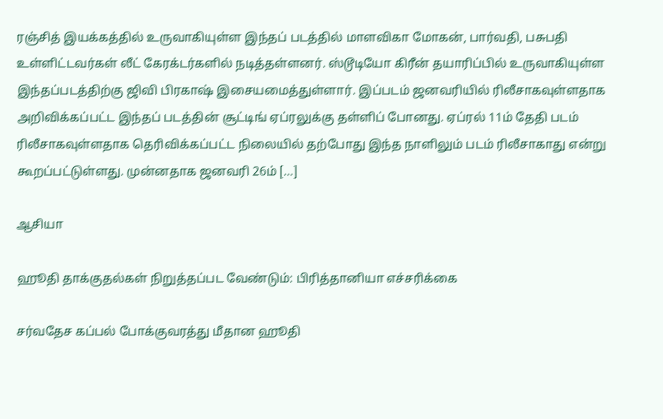ரஞ்சித் இயக்கத்தில் உருவாகியுள்ள இந்தப் படத்தில் மாளவிகா மோகன், பார்வதி, பசுபதி உள்ளிட்டவர்கள் லீட் கேரக்டர்களில் நடித்தள்ளனர். ஸ்டூடியோ கிரீன் தயாரிப்பில் உருவாகியுள்ள இந்தப்படத்திற்கு ஜிவி பிரகாஷ் இசையமைத்துள்ளார். இப்படம் ஜனவரியில் ரிலீசாகவுள்ளதாக அறிவிக்கப்பட்ட இந்தப் படத்தின் சூட்டிங் ஏப்ரலுக்கு தள்ளிப் போனது. ஏப்ரல் 11ம் தேதி படம் ரிலீசாகவுள்ளதாக தெரிவிக்கப்பட்ட நிலையில் தற்போது இந்த நாளிலும் படம் ரிலீசாகாது என்று கூறப்பட்டுள்ளது. முன்னதாக ஜனவரி 26ம் […]

ஆசியா

ஹூதி தாக்குதல்கள் நிறுத்தப்பட வேண்டும்: பிரித்தானியா எச்சரிக்கை

சர்வதேச கப்பல் போக்குவரத்து மீதான ஹூதி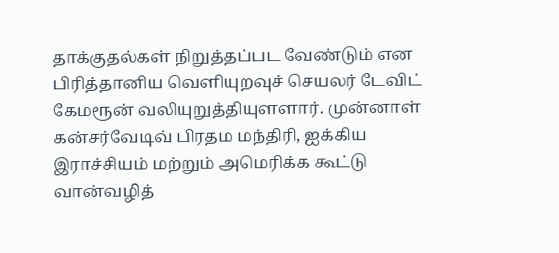தாக்குதல்கள் நிறுத்தப்பட வேண்டும் என பிரித்தானிய வெளியுறவுச் செயலர் டேவிட் கேமரூன் வலியுறுத்தியுளளார். முன்னாள் கன்சர்வேடிவ் பிரதம மந்திரி, ஐக்கிய இராச்சியம் மற்றும் அமெரிக்க கூட்டு வான்வழித்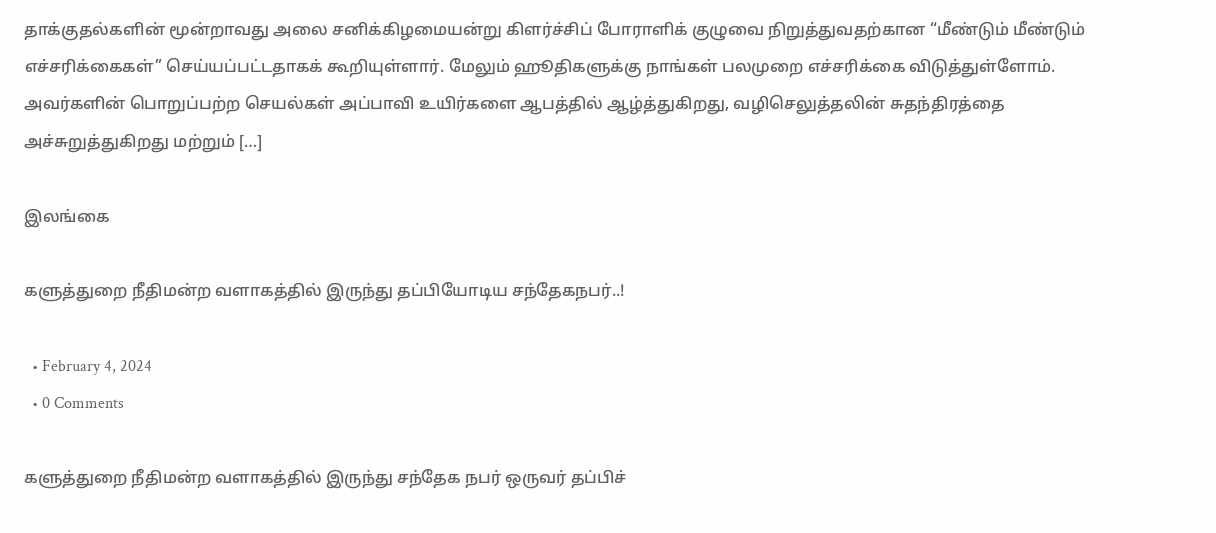தாக்குதல்களின் மூன்றாவது அலை சனிக்கிழமையன்று கிளர்ச்சிப் போராளிக் குழுவை நிறுத்துவதற்கான “மீண்டும் மீண்டும் எச்சரிக்கைகள்” செய்யப்பட்டதாகக் கூறியுள்ளார். மேலும் ஹூதிகளுக்கு நாங்கள் பலமுறை எச்சரிக்கை விடுத்துள்ளோம். அவர்களின் பொறுப்பற்ற செயல்கள் அப்பாவி உயிர்களை ஆபத்தில் ஆழ்த்துகிறது, வழிசெலுத்தலின் சுதந்திரத்தை அச்சுறுத்துகிறது மற்றும் […]

இலங்கை

களுத்துறை நீதிமன்ற வளாகத்தில் இருந்து தப்பியோடிய சந்தேகநபர்..!

  • February 4, 2024
  • 0 Comments

களுத்துறை நீதிமன்ற வளாகத்தில் இருந்து சந்தேக நபர் ஒருவர் தப்பிச்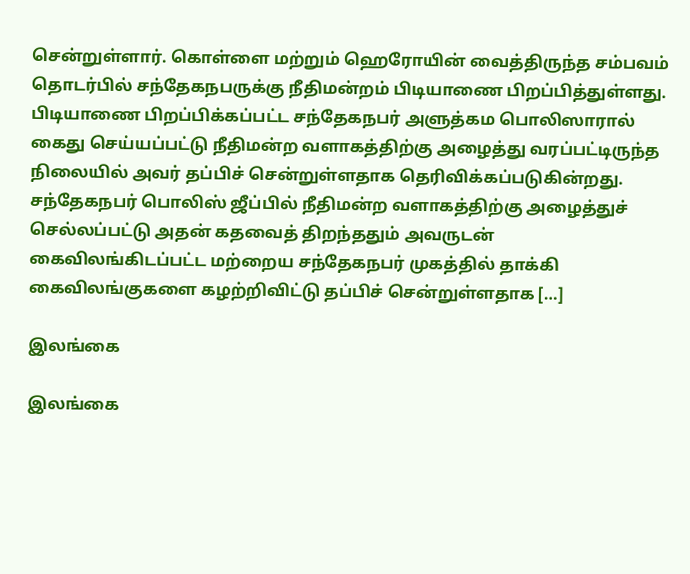சென்றுள்ளார். கொள்ளை மற்றும் ஹெரோயின் வைத்திருந்த சம்பவம் தொடர்பில் சந்தேகநபருக்கு நீதிமன்றம் பிடியாணை பிறப்பித்துள்ளது. பிடியாணை பிறப்பிக்கப்பட்ட சந்தேகநபர் அளுத்கம பொலிஸாரால் கைது செய்யப்பட்டு நீதிமன்ற வளாகத்திற்கு அழைத்து வரப்பட்டிருந்த நிலையில் அவர் தப்பிச் சென்றுள்ளதாக தெரிவிக்கப்படுகின்றது. சந்தேகநபர் பொலிஸ் ஜீப்பில் நீதிமன்ற வளாகத்திற்கு அழைத்துச் செல்லப்பட்டு அதன் கதவைத் திறந்ததும் அவருடன் கைவிலங்கிடப்பட்ட மற்றைய சந்தேகநபர் முகத்தில் தாக்கி கைவிலங்குகளை கழற்றிவிட்டு தப்பிச் சென்றுள்ளதாக […]

இலங்கை

இலங்கை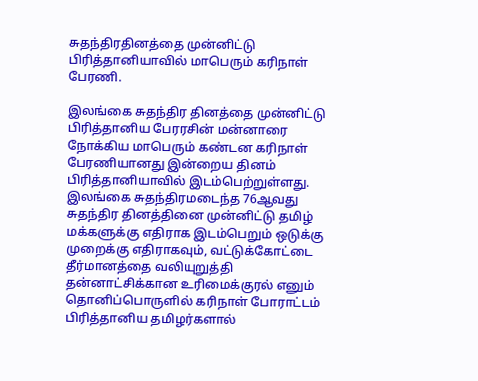சுதந்திரதினத்தை முன்னிட்டு பிரித்தானியாவில் மாபெரும் கரிநாள் பேரணி.

இலங்கை சுதந்திர தினத்தை முன்னிட்டு பிரித்தானிய பேரரசின் மன்னாரை நோக்கிய மாபெரும் கண்டன கரிநாள் பேரணியானது இன்றைய தினம் பிரித்தானியாவில் இடம்பெற்றுள்ளது. இலங்கை சுதந்திரமடைந்த 76ஆவது சுதந்திர தினத்தினை முன்னிட்டு தமிழ் மக்களுக்கு எதிராக இடம்பெறும் ஒடுக்கு முறைக்கு எதிராகவும், வட்டுக்கோட்டை தீர்மானத்தை வலியுறுத்தி தன்னாட்சிக்கான உரிமைக்குரல் எனும் தொனிப்பொருளில் கரிநாள் போராட்டம் பிரித்தானிய தமிழர்களால்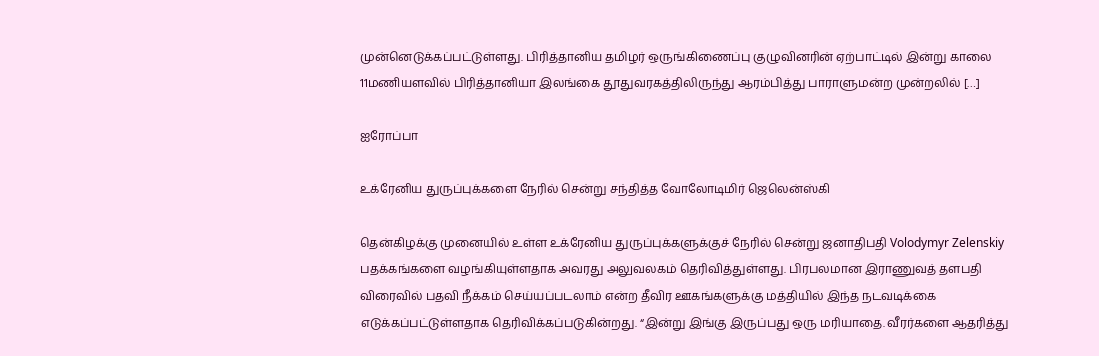முன்னெடுக்கப்பட்டுள்ளது. பிரித்தானிய தமிழர் ஒருங்கிணைப்பு குழுவினரின் ஏற்பாட்டில் இன்று காலை 11மணியளவில் பிரித்தானியா இலங்கை தூதுவரகத்திலிருந்து ஆரம்பித்து பாராளுமன்ற முன்றலில் […]

ஐரோப்பா

உக்ரேனிய துருப்புக்களை நேரில் சென்று சந்தித்த வோலோடிமிர் ஜெலென்ஸ்கி

தென்கிழக்கு முனையில் உள்ள உக்ரேனிய துருப்புக்களுக்குச் நேரில் சென்று ஜனாதிபதி Volodymyr Zelenskiy பதக்கங்களை வழங்கியுள்ளதாக அவரது அலுவலகம் தெரிவித்துள்ளது. பிரபலமான இராணுவத் தளபதி விரைவில் பதவி நீக்கம் செய்யப்படலாம் என்ற தீவிர ஊகங்களுக்கு மத்தியில் இந்த நடவடிக்கை எடுக்கப்பட்டுள்ளதாக தெரிவிக்கப்படுகின்றது. “இன்று இங்கு இருப்பது ஒரு மரியாதை. வீரர்களை ஆதரித்து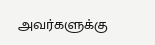அவர்களுக்கு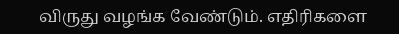விருது வழங்க வேண்டும். எதிரிகளை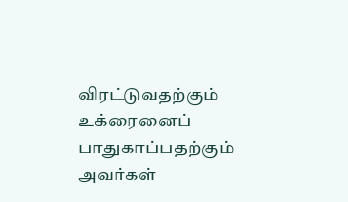விரட்டுவதற்கும் உக்ரைனைப் பாதுகாப்பதற்கும் அவர்கள்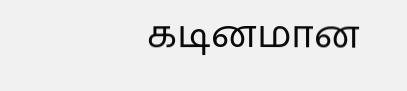கடினமான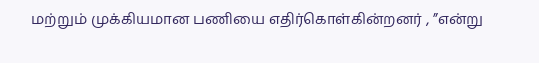மற்றும் முக்கியமான பணியை எதிர்கொள்கின்றனர் , ”என்று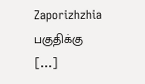Zaporizhzhia பகுதிக்கு […]